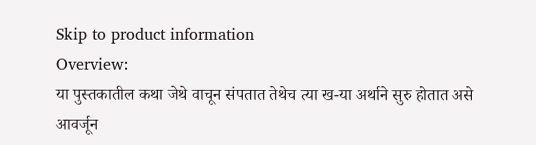Skip to product information
Overview:
या पुस्तकातील कथा जेथे वाचून संपतात तेथेच त्या ख-या अर्थाने सुरु होतात असे आवर्जून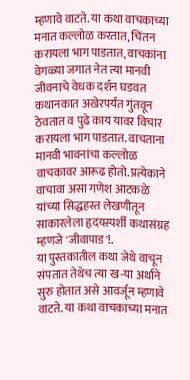म्हणावे वाटते. या कथा वाचकाच्या मनात कल्लोळ करतात, चिंतन करायला भाग पाडतात, वाचकांना वेगळ्या जगात नेत त्या मानवी जीवनाचे वेधक दर्शन घडवत कथानकात अखेरपर्यंत गुंतवून ठेवतात व पुढे काय यावर विचार करायला भाग पाडतात. वाचताना मानवी भावनांचा कल्लोळ वाचकावर आरूढ होतो. प्रत्येकाने वाचावा असा गणेश आटकळे यांच्या सिद्धहस्त लेखणीतून साकारलेला हृदयस्पर्शी कथासंग्रह म्हणजे 'जीवापाड'!.
या पुस्तकातील कथा जेथे वाचून संपतात तेथेच त्या ख-या अर्थाने सुरु होतात असे आवर्जून म्हणावे वाटते. या कथा वाचकाच्या मनात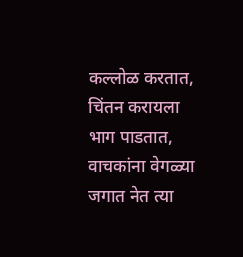कल्लोळ करतात, चिंतन करायला भाग पाडतात, वाचकांना वेगळ्या जगात नेत त्या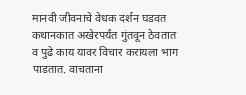मानवी जीवनाचे वेधक दर्शन घडवत कथानकात अखेरपर्यंत गुंतवून ठेवतात व पुढे काय यावर विचार करायला भाग पाडतात. वाचताना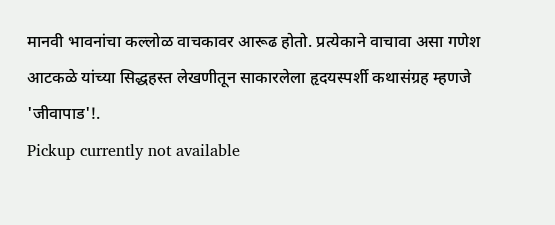मानवी भावनांचा कल्लोळ वाचकावर आरूढ होतो. प्रत्येकाने वाचावा असा गणेश आटकळे यांच्या सिद्धहस्त लेखणीतून साकारलेला हृदयस्पर्शी कथासंग्रह म्हणजे 'जीवापाड'!.
Pickup currently not available